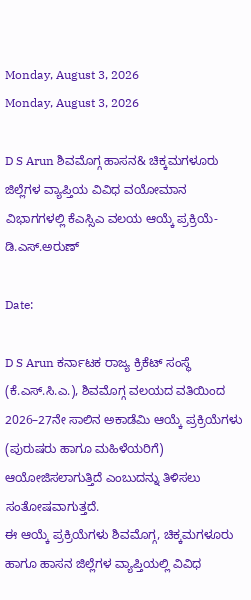Monday, August 3, 2026
Monday, August 3, 2026

D S Arun ಶಿವಮೊಗ್ಗ ಹಾಸನ& ಚಿಕ್ಕಮಗಳೂರು ಜಿಲ್ಲೆಗಳ ವ್ಯಾಪ್ತಿಯ ವಿವಿಧ ವಯೋಮಾನ ವಿಭಾಗಗಳಲ್ಲಿ ಕೆಎಸ್ಸಿಎ ವಲಯ ಆಯ್ಕೆ ಪ್ರಕ್ರಿಯೆ- ಡಿ.ಎಸ್.ಅರುಣ್

Date:

D S Arun ಕರ್ನಾಟಕ ರಾಜ್ಯ ಕ್ರಿಕೆಟ್ ಸಂಸ್ಥೆ (ಕೆ.ಎಸ್.ಸಿ.ಎ.), ಶಿವಮೊಗ್ಗ ವಲಯದ ವತಿಯಿಂದ 2026–27ನೇ ಸಾಲಿನ ಅಕಾಡೆಮಿ ಆಯ್ಕೆ ಪ್ರಕ್ರಿಯೆಗಳು (ಪುರುಷರು ಹಾಗೂ ಮಹಿಳೆಯರಿಗೆ) ಆಯೋಜಿಸಲಾಗುತ್ತಿದೆ ಎಂಬುದನ್ನು ತಿಳಿಸಲು ಸಂತೋಷವಾಗುತ್ತದೆ.
ಈ ಆಯ್ಕೆ ಪ್ರಕ್ರಿಯೆಗಳು ಶಿವಮೊಗ್ಗ, ಚಿಕ್ಕಮಗಳೂರು ಹಾಗೂ ಹಾಸನ ಜಿಲ್ಲೆಗಳ ವ್ಯಾಪ್ತಿಯಲ್ಲಿ ವಿವಿಧ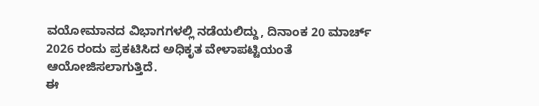ವಯೋಮಾನದ ವಿಭಾಗಗಳಲ್ಲಿ ನಡೆಯಲಿದ್ದು, ದಿನಾಂಕ 20 ಮಾರ್ಚ್ 2026 ರಂದು ಪ್ರಕಟಿಸಿದ ಅಧಿಕೃತ ವೇಳಾಪಟ್ಟಿಯಂತೆ ಆಯೋಜಿಸಲಾಗುತ್ತಿದೆ.
ಈ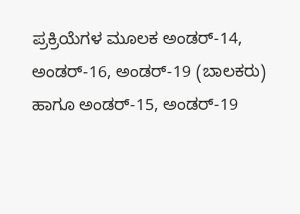ಪ್ರಕ್ರಿಯೆಗಳ ಮೂಲಕ ಅಂಡರ್-14, ಅಂಡರ್-16, ಅಂಡರ್-19 (ಬಾಲಕರು) ಹಾಗೂ ಅಂಡರ್-15, ಅಂಡರ್-19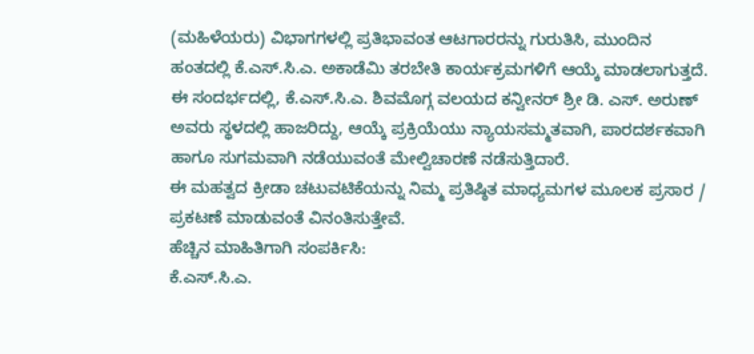(ಮಹಿಳೆಯರು) ವಿಭಾಗಗಳಲ್ಲಿ ಪ್ರತಿಭಾವಂತ ಆಟಗಾರರನ್ನು ಗುರುತಿಸಿ, ಮುಂದಿನ ಹಂತದಲ್ಲಿ ಕೆ.ಎಸ್.ಸಿ.ಎ. ಅಕಾಡೆಮಿ ತರಬೇತಿ ಕಾರ್ಯಕ್ರಮಗಳಿಗೆ ಆಯ್ಕೆ ಮಾಡಲಾಗುತ್ತದೆ.
ಈ ಸಂದರ್ಭದಲ್ಲಿ, ಕೆ.ಎಸ್.ಸಿ.ಎ. ಶಿವಮೊಗ್ಗ ವಲಯದ ಕನ್ವೀನರ್ ಶ್ರೀ ಡಿ. ಎಸ್. ಅರುಣ್ ಅವರು ಸ್ಥಳದಲ್ಲಿ ಹಾಜರಿದ್ದು, ಆಯ್ಕೆ ಪ್ರಕ್ರಿಯೆಯು ನ್ಯಾಯಸಮ್ಮತವಾಗಿ, ಪಾರದರ್ಶಕವಾಗಿ ಹಾಗೂ ಸುಗಮವಾಗಿ ನಡೆಯುವಂತೆ ಮೇಲ್ವಿಚಾರಣೆ ನಡೆಸುತ್ತಿದಾರೆ.
ಈ ಮಹತ್ವದ ಕ್ರೀಡಾ ಚಟುವಟಿಕೆಯನ್ನು ನಿಮ್ಮ ಪ್ರತಿಷ್ಠಿತ ಮಾಧ್ಯಮಗಳ ಮೂಲಕ ಪ್ರಸಾರ / ಪ್ರಕಟಣೆ ಮಾಡುವಂತೆ ವಿನಂತಿಸುತ್ತೇವೆ.
ಹೆಚ್ಚಿನ ಮಾಹಿತಿಗಾಗಿ ಸಂಪರ್ಕಿಸಿ:
ಕೆ.ಎಸ್.ಸಿ.ಎ.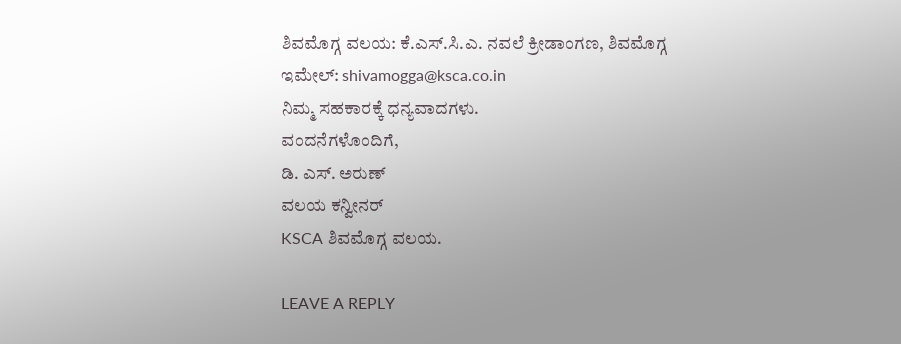ಶಿವಮೊಗ್ಗ ವಲಯ: ಕೆ.ಎಸ್.ಸಿ.ಎ. ನವಲೆ ಕ್ರೀಡಾಂಗಣ, ಶಿವಮೊಗ್ಗ
ಇಮೇಲ್: shivamogga@ksca.co.in
ನಿಮ್ಮ ಸಹಕಾರಕ್ಕೆ ಧನ್ಯವಾದಗಳು.
ವಂದನೆಗಳೊಂದಿಗೆ,
ಡಿ. ಎಸ್. ಅರುಣ್
ವಲಯ ಕನ್ವೀನರ್
KSCA ಶಿವಮೊಗ್ಗ ವಲಯ.

LEAVE A REPLY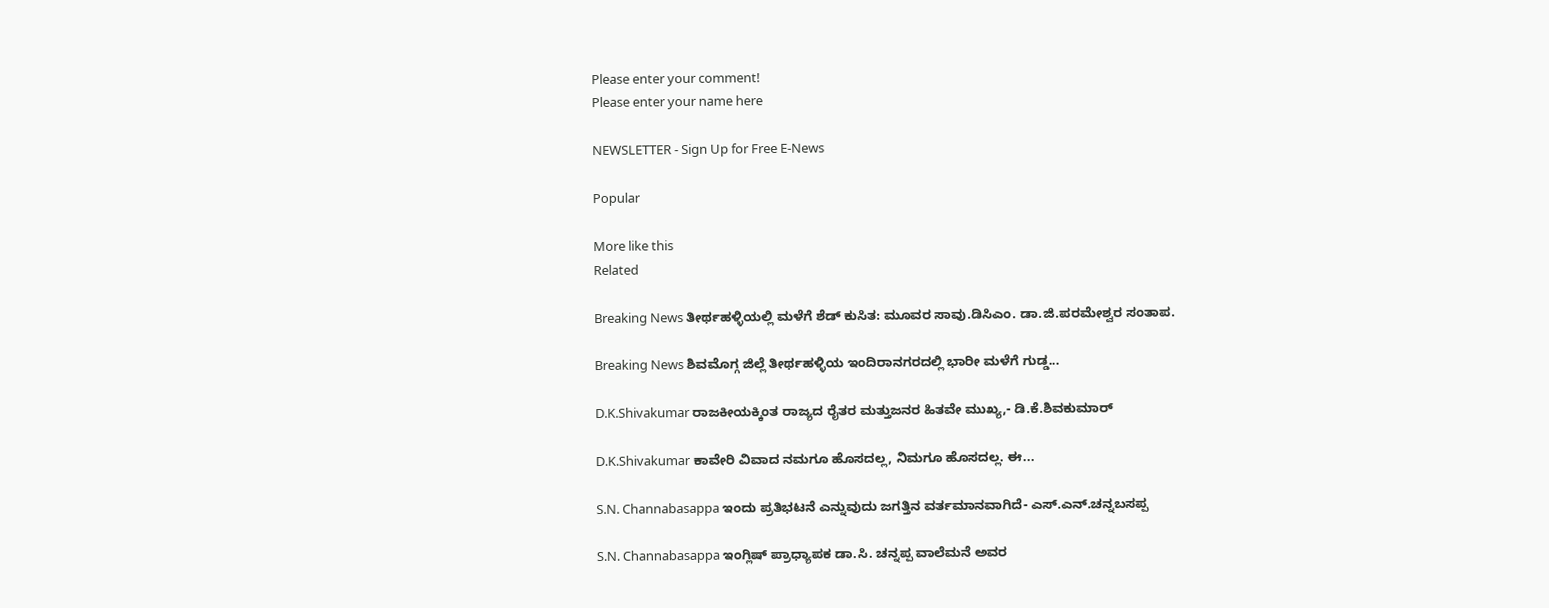Please enter your comment!
Please enter your name here

NEWSLETTER - Sign Up for Free E-News

Popular

More like this
Related

Breaking News ತೀರ್ಥಹಳ್ಳಿಯಲ್ಲಿ ಮಳೆಗೆ ಶೆಡ್ ಕುಸಿತ: ಮೂವರ ಸಾವು.ಡಿಸಿಎಂ. ಡಾ.ಜಿ.ಪರಮೇಶ್ವರ ಸಂತಾಪ.

Breaking News ಶಿವಮೊಗ್ಗ ಜಿಲ್ಲೆ ತೀರ್ಥಹಳ್ಳಿಯ ಇಂದಿರಾನಗರದಲ್ಲಿ ಭಾರೀ ಮಳೆಗೆ ಗುಡ್ಡ...

D.K.Shivakumar ರಾಜಕೀಯಕ್ಕಿಂತ ರಾಜ್ಯದ ರೈತರ ಮತ್ತುಜನರ ಹಿತವೇ ಮುಖ್ಯ,- ಡಿ.ಕೆ.ಶಿವಕುಮಾರ್

D.K.Shivakumar ಕಾವೇರಿ ವಿವಾದ ನಮಗೂ ಹೊಸದಲ್ಲ, ನಿಮಗೂ ಹೊಸದಲ್ಲ. ಈ...

S.N. Channabasappa ಇಂದು ಪ್ರತಿಭಟನೆ ಎನ್ನುವುದು ಜಗತ್ತಿನ ವರ್ತಮಾನವಾಗಿದೆ- ಎಸ್.ಎನ್.ಚನ್ನಬಸಪ್ಪ

S.N. Channabasappa ಇಂಗ್ಲಿಷ್ ಪ್ರಾಧ್ಯಾಪಕ ಡಾ.ಸಿ. ಚನ್ನಪ್ಪ ವಾಲೆಮನೆ ಅವರ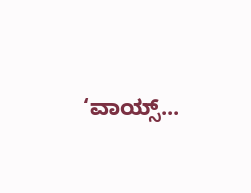‘ವಾಯ್ಸ್...